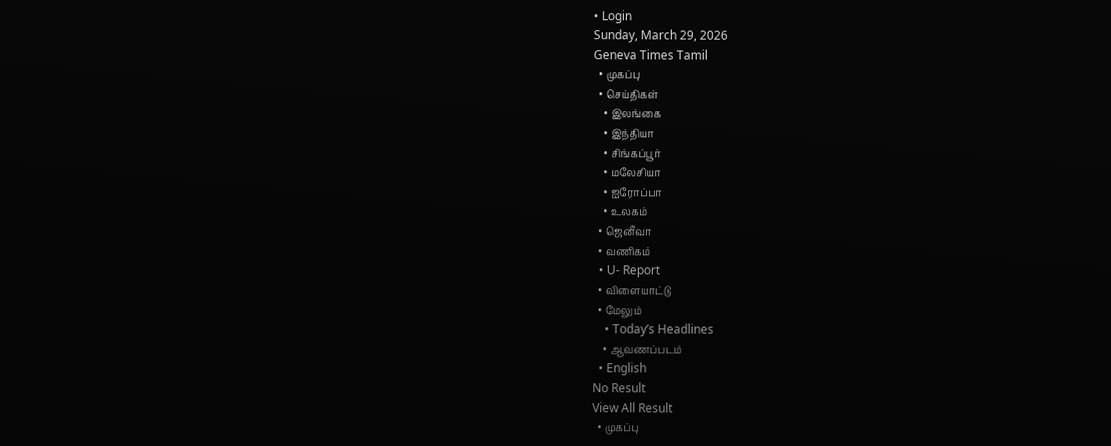• Login
Sunday, March 29, 2026
Geneva Times Tamil
  • முகப்பு
  • செய்திகள்
    • இலங்கை
    • இந்தியா
    • சிங்கப்பூர்
    • மலேசியா
    • ஐரோப்பா
    • உலகம்
  • ஜெனீவா
  • வணிகம்
  • U- Report
  • விளையாட்டு
  • மேலும்
    • Today’s Headlines
    • ஆவணப்படம்
  • English
No Result
View All Result
  • முகப்பு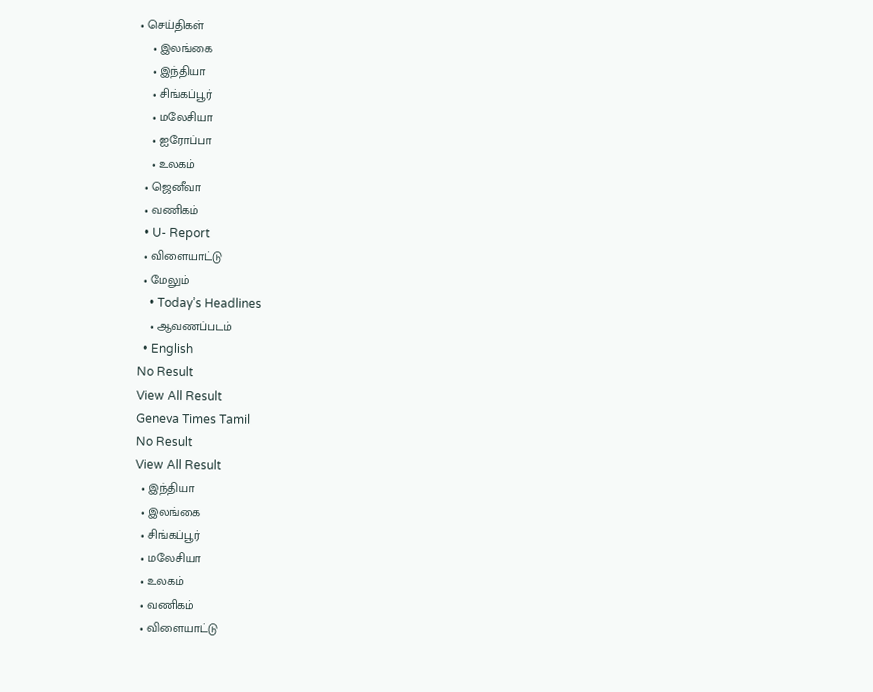• செய்திகள்
    • இலங்கை
    • இந்தியா
    • சிங்கப்பூர்
    • மலேசியா
    • ஐரோப்பா
    • உலகம்
  • ஜெனீவா
  • வணிகம்
  • U- Report
  • விளையாட்டு
  • மேலும்
    • Today’s Headlines
    • ஆவணப்படம்
  • English
No Result
View All Result
Geneva Times Tamil
No Result
View All Result
  • இந்தியா
  • இலங்கை
  • சிங்கப்பூர்
  • மலேசியா
  • உலகம்
  • வணிகம்
  • விளையாட்டு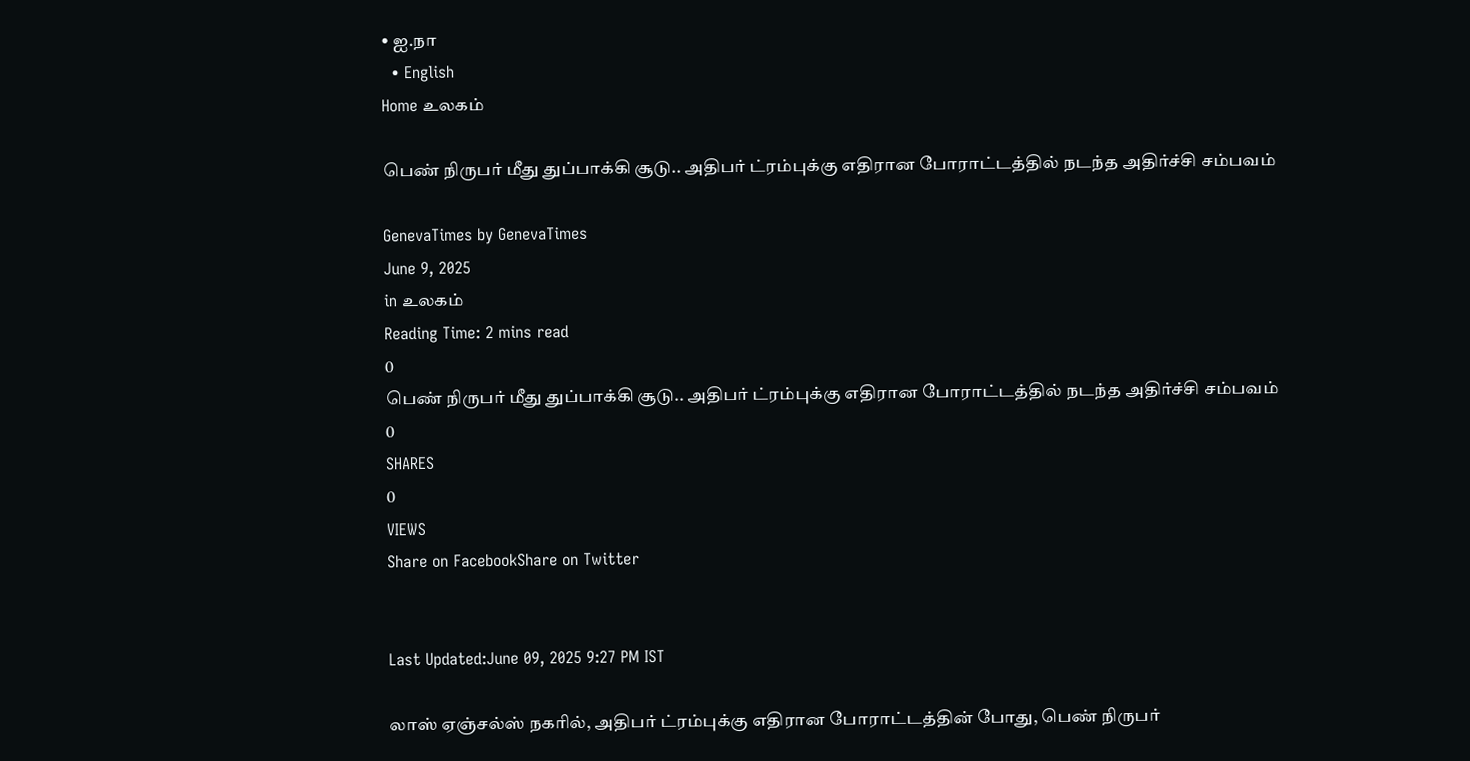• ஐ.நா
  • English
Home உலகம்

பெண் நிருபர் மீது துப்பாக்கி சூடு.. அதிபர் ட்ரம்புக்கு எதிரான போராட்டத்தில் நடந்த அதிர்ச்சி சம்பவம்

GenevaTimes by GenevaTimes
June 9, 2025
in உலகம்
Reading Time: 2 mins read
0
பெண் நிருபர் மீது துப்பாக்கி சூடு.. அதிபர் ட்ரம்புக்கு எதிரான போராட்டத்தில் நடந்த அதிர்ச்சி சம்பவம்
0
SHARES
0
VIEWS
Share on FacebookShare on Twitter


Last Updated:June 09, 2025 9:27 PM IST

லாஸ் ஏஞ்சல்ஸ் நகரில், அதிபர் ட்ரம்புக்கு எதிரான போராட்டத்தின் போது, பெண் நிருபர்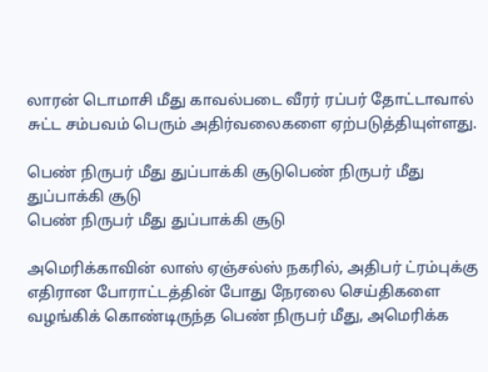லாரன் டொமாசி மீது காவல்படை வீரர் ரப்பர் தோட்டாவால் சுட்ட சம்பவம் பெரும் அதிர்வலைகளை ஏற்படுத்தியுள்ளது.

பெண் நிருபர் மீது துப்பாக்கி சூடுபெண் நிருபர் மீது துப்பாக்கி சூடு
பெண் நிருபர் மீது துப்பாக்கி சூடு

அமெரிக்காவின் லாஸ் ஏஞ்சல்ஸ் நகரில், அதிபர் ட்ரம்புக்கு எதிரான போராட்டத்தின் போது நேரலை செய்திகளை வழங்கிக் கொண்டிருந்த பெண் நிருபர் மீது, அமெரிக்க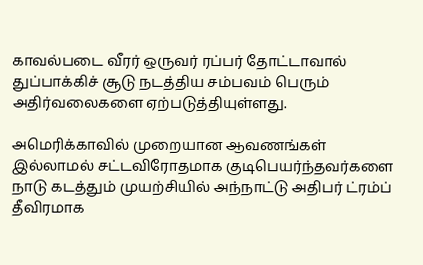காவல்படை வீரர் ஒருவர் ரப்பர் தோட்டாவால் துப்பாக்கிச் சூடு நடத்திய சம்பவம் பெரும் அதிர்வலைகளை ஏற்படுத்தியுள்ளது.

அமெரிக்காவில் முறையான ஆவணங்கள் இல்லாமல் சட்டவிரோதமாக குடிபெயர்ந்தவர்களை நாடு கடத்தும் முயற்சியில் அந்நாட்டு அதிபர் ட்ரம்ப் தீவிரமாக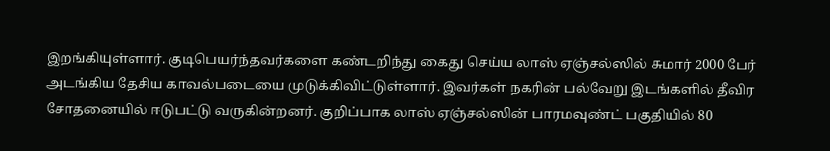இறங்கியுள்ளார். குடிபெயர்ந்தவர்களை கண்டறிந்து கைது செய்ய லாஸ் ஏஞ்சல்ஸில் சுமார் 2000 பேர் அடங்கிய தேசிய காவல்படையை முடுக்கிவிட்டுள்ளார். இவர்கள் நகரின் பல்வேறு இடங்களில் தீவிர சோதனையில் ஈடுபட்டு வருகின்றனர். குறிப்பாக லாஸ் ஏஞ்சல்ஸின் பாரமவுண்ட் பகுதியில் 80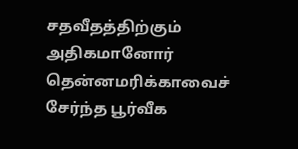சதவீதத்திற்கும் அதிகமானோர் தென்னமரிக்காவைச் சேர்ந்த பூர்வீக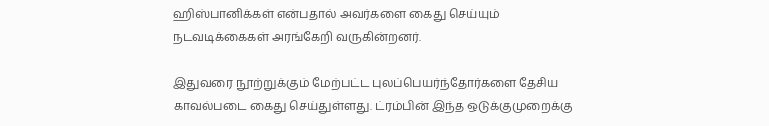ஹிஸ்பானிக்கள் என்பதால் அவர்களை கைது செய்யும் நடவடிக்கைகள் அரங்கேறி வருகின்றனர்.

இதுவரை நூற்றுக்கும் மேற்பட்ட புலப்பெயர்ந்தோர்களை தேசிய காவல்படை கைது செய்துள்ளது. ட்ரம்பின் இந்த ஒடுக்குமுறைக்கு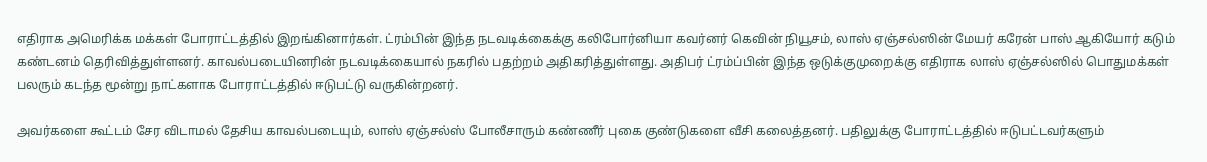எதிராக அமெரிக்க மக்கள் போராட்டத்தில் இறங்கினார்கள். ட்ரம்பின் இந்த நடவடிக்கைக்கு கலிபோர்னியா கவர்னர் கெவின் நியூசம், லாஸ் ஏஞ்சல்ஸின் மேயர் கரேன் பாஸ் ஆகியோர் கடும் கண்டனம் தெரிவித்துள்ளனர். காவல்படையினரின் நடவடிக்கையால் நகரில் பதற்றம் அதிகரித்துள்ளது. அதிபர் ட்ரம்ப்பின் இந்த ஒடுக்குமுறைக்கு எதிராக லாஸ் ஏஞ்சல்ஸில் பொதுமக்கள் பலரும் கடந்த மூன்று நாட்களாக போராட்டத்தில் ஈடுபட்டு வருகின்றனர்.

அவர்களை கூட்டம் சேர விடாமல் தேசிய காவல்படையும், லாஸ் ஏஞ்சல்ஸ் போலீசாரும் கண்ணீர் புகை குண்டுகளை வீசி கலைத்தனர். பதிலுக்கு போராட்டத்தில் ஈடுபட்டவர்களும்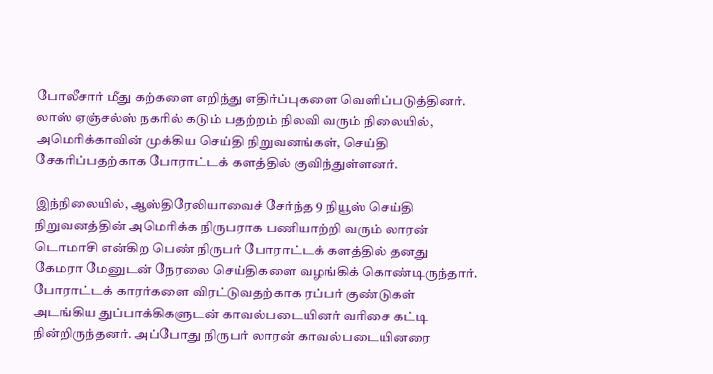போலீசார் மீது கற்களை எறிந்து எதிர்ப்புகளை வெளிப்படுத்தினர். லாஸ் ஏஞ்சல்ஸ் நகரில் கடும் பதற்றம் நிலவி வரும் நிலையில், அமெரிக்காவின் முக்கிய செய்தி நிறுவனங்கள், செய்தி சேகரிப்பதற்காக போராட்டக் களத்தில் குவிந்துள்ளனர்.

இந்நிலையில், ஆஸ்திரேலியாவைச் சேர்ந்த 9 நியூஸ் செய்தி நிறுவனத்தின் அமெரிக்க நிருபராக பணியாற்றி வரும் லாரன் டொமாசி என்கிற பெண் நிருபர் போராட்டக் களத்தில் தனது கேமரா மேனுடன் நேரலை செய்திகளை வழங்கிக் கொண்டிருந்தார். போராட்டக் காரர்களை விரட்டுவதற்காக ரப்பர் குண்டுகள் அடங்கிய துப்பாக்கிகளுடன் காவல்படையினர் வரிசை கட்டி நின்றிருந்தனர். அப்போது நிருபர் லாரன் காவல்படையினரை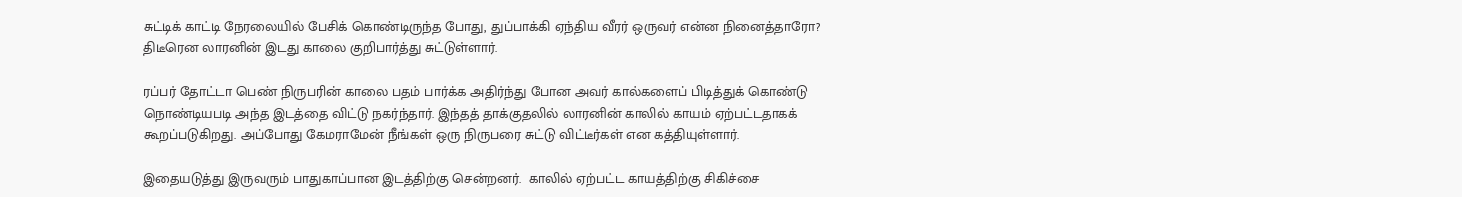சுட்டிக் காட்டி நேரலையில் பேசிக் கொண்டிருந்த போது, துப்பாக்கி ஏந்திய வீரர் ஒருவர் என்ன நினைத்தாரோ? திடீரென லாரனின் இடது காலை குறிபார்த்து சுட்டுள்ளார்.

ரப்பர் தோட்டா பெண் நிருபரின் காலை பதம் பார்க்க அதிர்ந்து போன அவர் கால்களைப் பிடித்துக் கொண்டு நொண்டியபடி அந்த இடத்தை விட்டு நகர்ந்தார். இந்தத் தாக்குதலில் லாரனின் காலில் காயம் ஏற்பட்டதாகக் கூறப்படுகிறது. அப்போது கேமராமேன் நீங்கள் ஒரு நிருபரை சுட்டு விட்டீர்கள் என கத்தியுள்ளார்.

இதையடுத்து இருவரும் பாதுகாப்பான இடத்திற்கு சென்றனர்.  காலில் ஏற்பட்ட காயத்திற்கு சிகிச்சை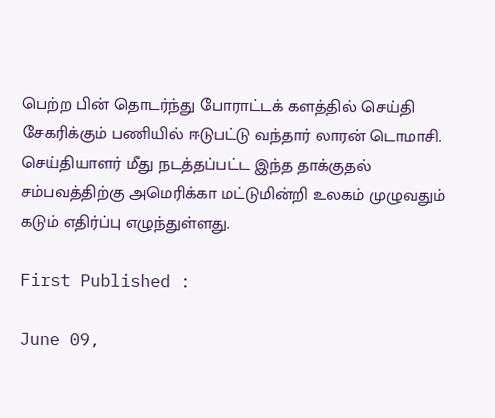பெற்ற பின் தொடர்ந்து போராட்டக் களத்தில் செய்தி சேகரிக்கும் பணியில் ஈடுபட்டு வந்தார் லாரன் டொமாசி. செய்தியாளர் மீது நடத்தப்பட்ட இந்த தாக்குதல் சம்பவத்திற்கு அமெரிக்கா மட்டுமின்றி உலகம் முழுவதும் கடும் எதிர்ப்பு எழுந்துள்ளது.

First Published :

June 09,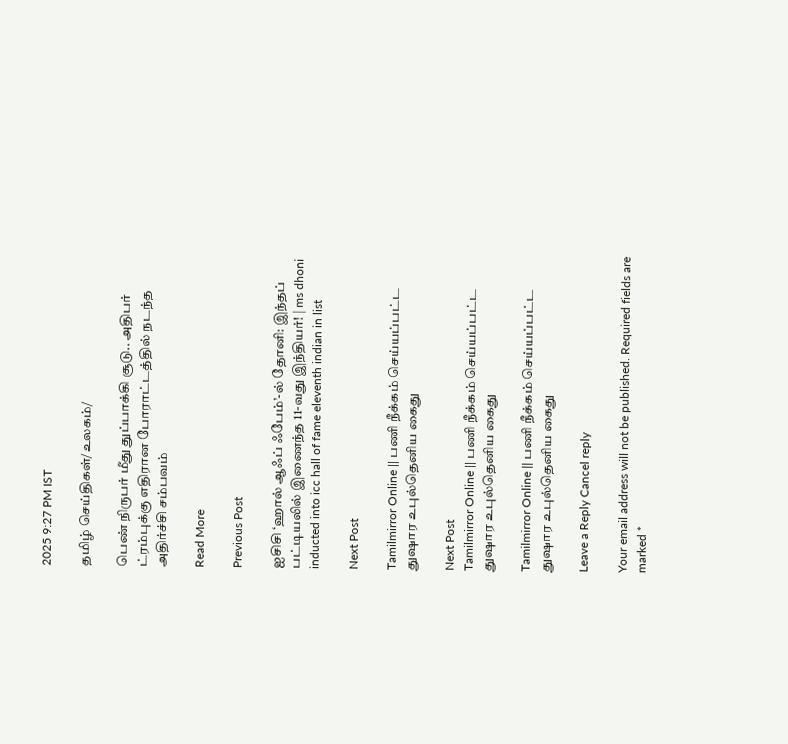2025 9:27 PM IST

தமிழ் செய்திகள்/உலகம்/

பெண் நிருபர் மீது துப்பாக்கி சூடு.. அதிபர் ட்ரம்புக்கு எதிரான போராட்டத்தில் நடந்த அதிர்ச்சி சம்பவம்

Read More

Previous Post

ஐசிசி ‘ஹால் ஆஃப் ஃபேம்’-ல் தோனி: இந்தப் பட்டியலில் இணைந்த 11-வது இந்தியர்! | ms dhoni inducted into icc hall of fame eleventh indian in list

Next Post

Tamilmirror Online || பணி நீக்கம் செய்யப்பட்ட துஷார உபுல்தெனிய கைது

Next Post
Tamilmirror Online || பணி நீக்கம் செய்யப்பட்ட துஷார உபுல்தெனிய கைது

Tamilmirror Online || பணி நீக்கம் செய்யப்பட்ட துஷார உபுல்தெனிய கைது

Leave a Reply Cancel reply

Your email address will not be published. Required fields are marked *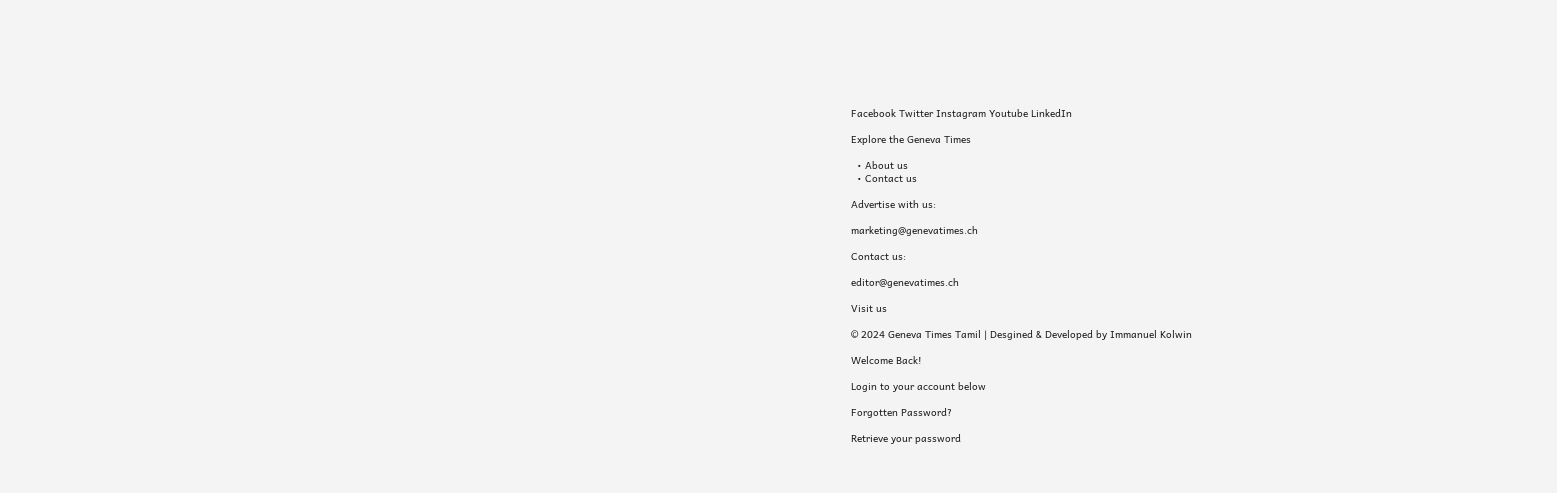Facebook Twitter Instagram Youtube LinkedIn

Explore the Geneva Times

  • About us
  • Contact us

Advertise with us:

marketing@genevatimes.ch

Contact us:

editor@genevatimes.ch

Visit us

© 2024 Geneva Times Tamil | Desgined & Developed by Immanuel Kolwin

Welcome Back!

Login to your account below

Forgotten Password?

Retrieve your password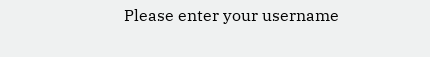Please enter your username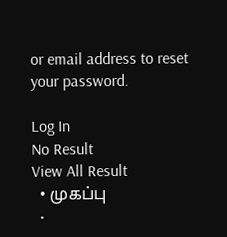or email address to reset your password.

Log In
No Result
View All Result
  • முகப்பு
  •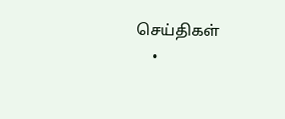செய்திகள்
    •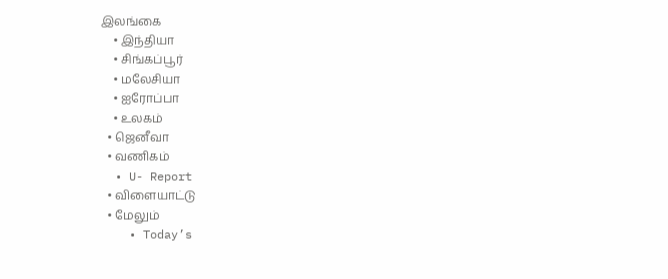இலங்கை
    • இந்தியா
    • சிங்கப்பூர்
    • மலேசியா
    • ஐரோப்பா
    • உலகம்
  • ஜெனீவா
  • வணிகம்
  • U- Report
  • விளையாட்டு
  • மேலும்
    • Today’s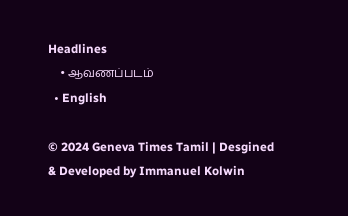Headlines
    • ஆவணப்படம்
  • English

© 2024 Geneva Times Tamil | Desgined & Developed by Immanuel Kolwin